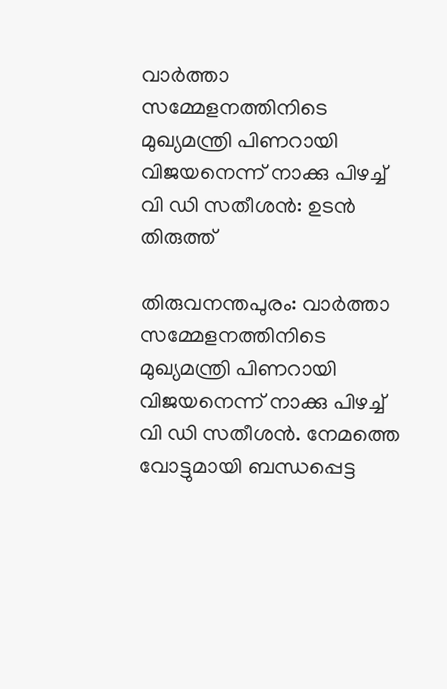വാര്‍ത്താ സമ്മേളനത്തിനിടെ മുഖ്യമന്ത്രി പിണറായി വിജയനെന്ന് നാക്കു പിഴച്ച് വി ഡി സതീശന്‍: ഉടന്‍ തിരുത്ത്

തിരുവനന്തപുരം: വാര്‍ത്താ സമ്മേളനത്തിനിടെ മുഖ്യമന്ത്രി പിണറായി വിജയനെന്ന് നാക്കു പിഴച്ച് വി ഡി സതീശന്‍. നേമത്തെ വോട്ടുമായി ബന്ധപ്പെട്ട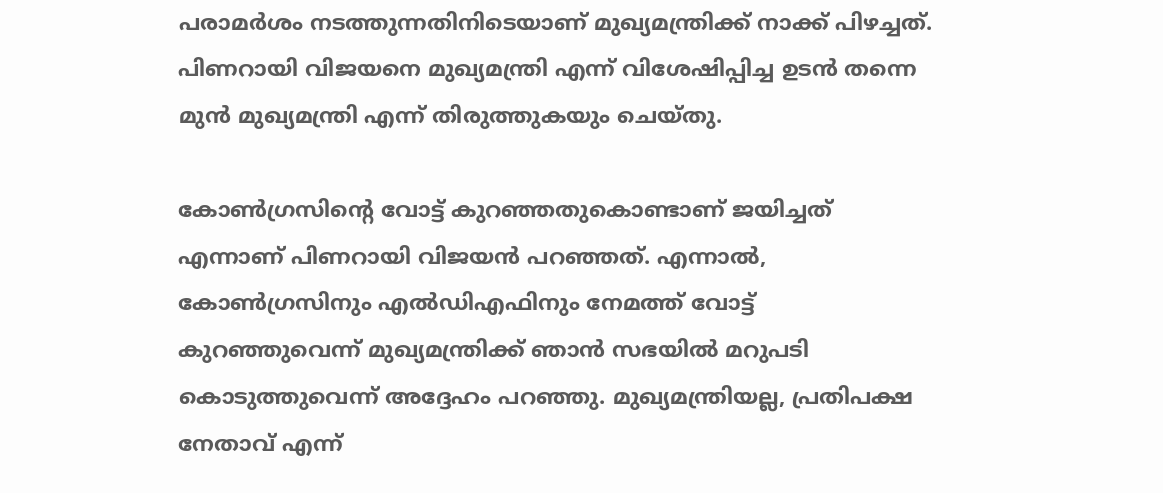പരാമര്‍ശം നടത്തുന്നതിനിടെയാണ് മുഖ്യമന്ത്രിക്ക് നാക്ക് പിഴച്ചത്. പിണറായി വിജയനെ മുഖ്യമന്ത്രി എന്ന് വിശേഷിപ്പിച്ച ഉടന്‍ തന്നെ മുന്‍ മുഖ്യമന്ത്രി എന്ന് തിരുത്തുകയും ചെയ്തു.

കോണ്‍ഗ്രസിന്റെ വോട്ട് കുറഞ്ഞതുകൊണ്ടാണ് ജയിച്ചത് എന്നാണ് പിണറായി വിജയന്‍ പറഞ്ഞത്. എന്നാല്‍, കോണ്‍ഗ്രസിനും എല്‍ഡിഎഫിനും നേമത്ത് വോട്ട് കുറഞ്ഞുവെന്ന് മുഖ്യമന്ത്രിക്ക് ഞാന്‍ സഭയില്‍ മറുപടി കൊടുത്തുവെന്ന് അദ്ദേഹം പറഞ്ഞു. മുഖ്യമന്ത്രിയല്ല, പ്രതിപക്ഷ നേതാവ് എന്ന്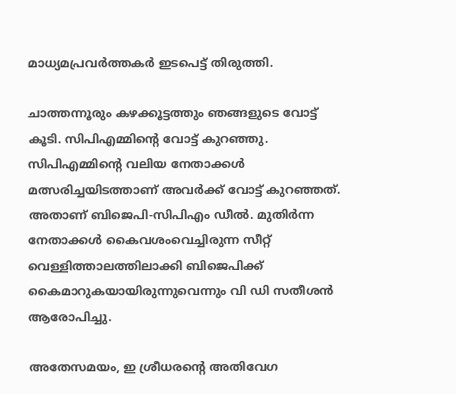മാധ്യമപ്രവര്‍ത്തകര്‍ ഇടപെട്ട് തിരുത്തി.

ചാത്തന്നൂരും കഴക്കൂട്ടത്തും ഞങ്ങളുടെ വോട്ട് കൂടി. സിപിഎമ്മിന്റെ വോട്ട് കുറഞ്ഞു. സിപിഎമ്മിന്റെ വലിയ നേതാക്കള്‍ മത്സരിച്ചയിടത്താണ് അവര്‍ക്ക് വോട്ട് കുറഞ്ഞത്. അതാണ് ബിജെപി-സിപിഎം ഡീല്‍. മുതിര്‍ന്ന നേതാക്കള്‍ കൈവശംവെച്ചിരുന്ന സീറ്റ് വെള്ളിത്താലത്തിലാക്കി ബിജെപിക്ക് കൈമാറുകയായിരുന്നുവെന്നും വി ഡി സതീശന്‍ ആരോപിച്ചു.

അതേസമയം, ഇ ശ്രീധരന്റെ അതിവേഗ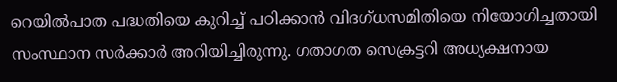റെയില്‍പാത പദ്ധതിയെ കുറിച്ച് പഠിക്കാന്‍ വിദഗ്ധസമിതിയെ നിയോഗിച്ചതായി സംസ്ഥാന സര്‍ക്കാര്‍ അറിയിച്ചിരുന്നു. ഗതാഗത സെക്രട്ടറി അധ്യക്ഷനായ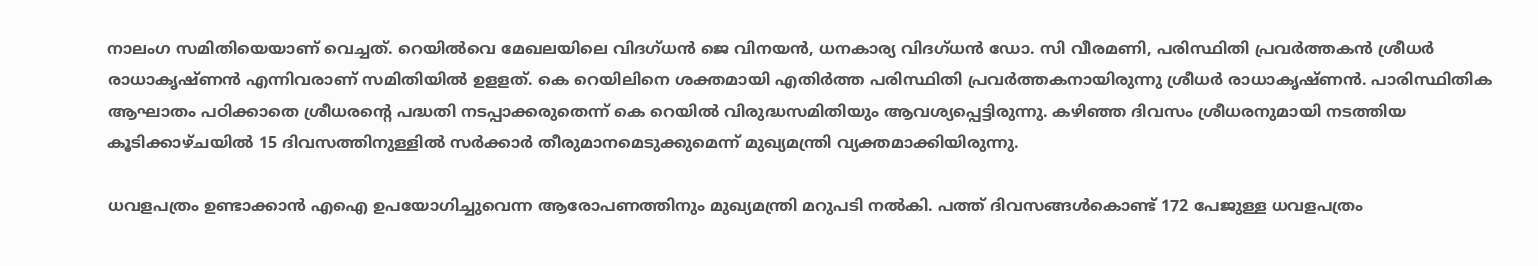നാലംഗ സമിതിയെയാണ് വെച്ചത്. റെയില്‍വെ മേഖലയിലെ വിദഗ്ധന്‍ ജെ വിനയന്‍, ധനകാര്യ വിദഗ്ധന്‍ ഡോ. സി വീരമണി, പരിസ്ഥിതി പ്രവര്‍ത്തകന്‍ ശ്രീധര്‍ രാധാകൃഷ്ണന്‍ എന്നിവരാണ് സമിതിയില്‍ ഉളളത്. കെ റെയിലിനെ ശക്തമായി എതിര്‍ത്ത പരിസ്ഥിതി പ്രവര്‍ത്തകനായിരുന്നു ശ്രീധര്‍ രാധാകൃഷ്ണന്‍. പാരിസ്ഥിതിക ആഘാതം പഠിക്കാതെ ശ്രീധരന്റെ പദ്ധതി നടപ്പാക്കരുതെന്ന് കെ റെയില്‍ വിരുദ്ധസമിതിയും ആവശ്യപ്പെട്ടിരുന്നു. കഴിഞ്ഞ ദിവസം ശ്രീധരനുമായി നടത്തിയ കൂടിക്കാഴ്ചയില്‍ 15 ദിവസത്തിനുള്ളില്‍ സര്‍ക്കാര്‍ തീരുമാനമെടുക്കുമെന്ന് മുഖ്യമന്ത്രി വ്യക്തമാക്കിയിരുന്നു.

ധവളപത്രം ഉണ്ടാക്കാന്‍ എഐ ഉപയോഗിച്ചുവെന്ന ആരോപണത്തിനും മുഖ്യമന്ത്രി മറുപടി നല്‍കി. പത്ത് ദിവസങ്ങള്‍കൊണ്ട് 172 പേജുള്ള ധവളപത്രം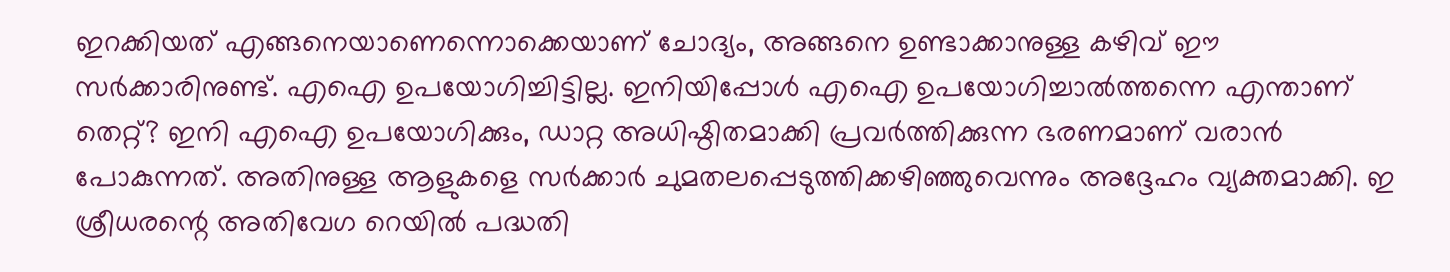ഇറക്കിയത് എങ്ങനെയാണെന്നൊക്കെയാണ് ചോദ്യം, അങ്ങനെ ഉണ്ടാക്കാനുള്ള കഴിവ് ഈ സര്‍ക്കാരിനുണ്ട്. എഐ ഉപയോഗിച്ചിട്ടില്ല. ഇനിയിപ്പോള്‍ എഐ ഉപയോഗിച്ചാല്‍ത്തന്നെ എന്താണ് തെറ്റ്? ഇനി എഐ ഉപയോഗിക്കും, ഡാറ്റ അധിഷ്ഠിതമാക്കി പ്രവര്‍ത്തിക്കുന്ന ഭരണമാണ് വരാന്‍ പോകുന്നത്. അതിനുള്ള ആളുകളെ സര്‍ക്കാര്‍ ചുമതലപ്പെടുത്തിക്കഴിഞ്ഞുവെന്നും അദ്ദേഹം വ്യക്തമാക്കി. ഇ ശ്രീധരന്റെ അതിവേഗ റെയില്‍ പദ്ധതി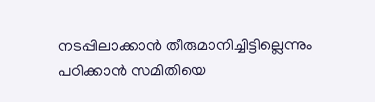നടപ്പിലാക്കാന്‍ തീരുമാനിച്ചിട്ടില്ലെന്നും പഠിക്കാന്‍ സമിതിയെ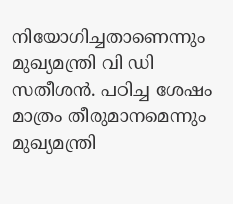നിയോഗിച്ചതാണെന്നും മുഖ്യമന്ത്രി വി ഡി സതീശന്‍. പഠിച്ച ശേഷം മാത്രം തീരുമാനമെന്നും മുഖ്യമന്ത്രി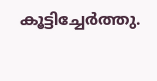കൂട്ടിച്ചേര്‍ത്തു.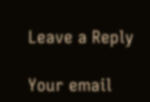Leave a Reply

Your email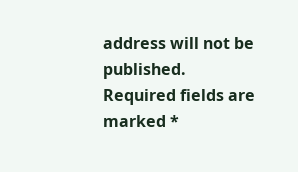address will not be published. Required fields are marked *